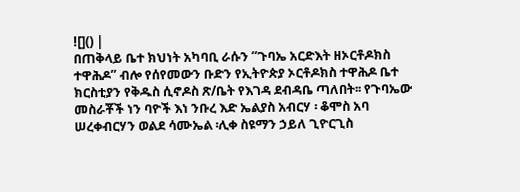![]() |
በጠቅላይ ቤተ ክህነት አካባቢ ራሱን “ጉባኤ አርድእት ዘኦርቶዶክስ ተዋሕዶ” ብሎ የሰየመውን ቡድን የኢትዮጵያ ኦርቶዶክስ ተዋሕዶ ቤተ ክርስቲያን የቅዱስ ሲኖዶስ ጽ/ቤት የእገዳ ደብዳቤ ጣለበት፡፡ የጉባኤው
መስራቾች ነን ባዮች እነ ንቡረ እድ ኤልያስ አብርሃ ፡ ቆሞስ አባ ሠረቀብርሃን ወልደ ሳሙኤል ፡ሊቀ ስዩማን ኃይለ ጊዮርጊስ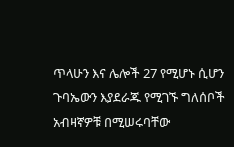ጥላሁን እና ሌሎች 27 የሚሆኑ ሲሆን ጉባኤውን እያደራጁ የሚገኙ ግለሰቦች አብዛኛዎቹ በሚሠሩባቸው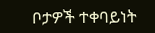ቦታዎች ተቀባይነት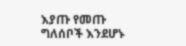እያጡ የመጡ ግለሰቦች እንደሆኑ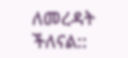ለመረዳት ችለናል::